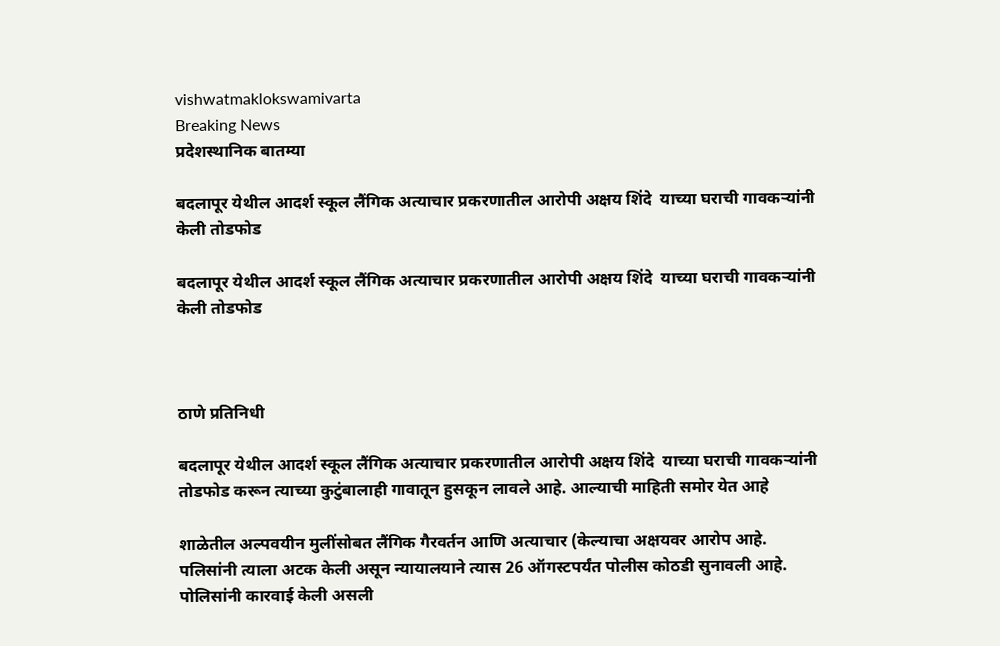vishwatmaklokswamivarta
Breaking News
प्रदेशस्थानिक बातम्या

बदलापूर येथील आदर्श स्कूल लैंगिक अत्याचार प्रकरणातील आरोपी अक्षय शिंदे  याच्या घराची गावकऱ्यांनी केली तोडफोड

बदलापूर येथील आदर्श स्कूल लैंगिक अत्याचार प्रकरणातील आरोपी अक्षय शिंदे  याच्या घराची गावकऱ्यांनी केली तोडफोड



ठाणे प्रतिनिधी

बदलापूर येथील आदर्श स्कूल लैंगिक अत्याचार प्रकरणातील आरोपी अक्षय शिंदे  याच्या घराची गावकऱ्यांनी तोडफोड करून त्याच्या कुटुंबालाही गावातून हुसकून लावले आहे. आल्याची माहिती समोर येत आहे

शाळेतील अल्पवयीन मुलींसोबत लैंगिक गैरवर्तन आणि अत्याचार (केल्याचा अक्षयवर आरोप आहे. पलिसांनी त्याला अटक केली असून न्यायालयाने त्यास 26 ऑगस्टपर्यंत पोलीस कोठडी सुनावली आहे. पोलिसांनी कारवाई केली असली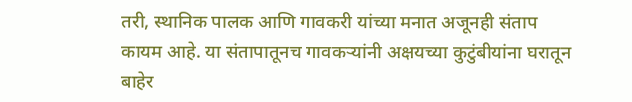तरी, स्थानिक पालक आणि गावकरी यांच्या मनात अजूनही संताप कायम आहे. या संतापातूनच गावकऱ्यांनी अक्षयच्या कुटुंबीयांना घरातून बाहेर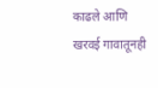काढले आणि खरवई गावातूनही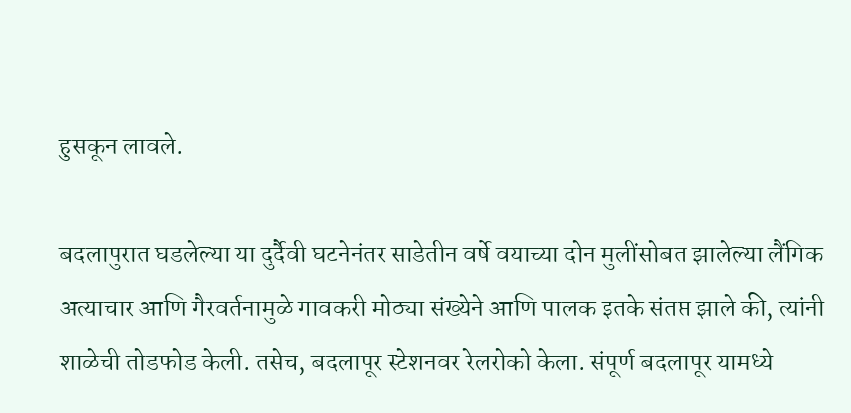हुसकून लावले.

बदलापुरात घडलेल्या या दुर्दैवी घटनेनंतर साडेतीन वर्षे वयाच्या दोन मुलींसोबत झालेल्या लैंगिक अत्याचार आणि गैरवर्तनामुळे गावकरी मोठ्या संख्येने आणि पालक इतके संतप्त झाले की, त्यांनी शाळेची तोडफोड केली. तसेच, बदलापूर स्टेशनवर रेलरोको केला. संपूर्ण बदलापूर यामध्ये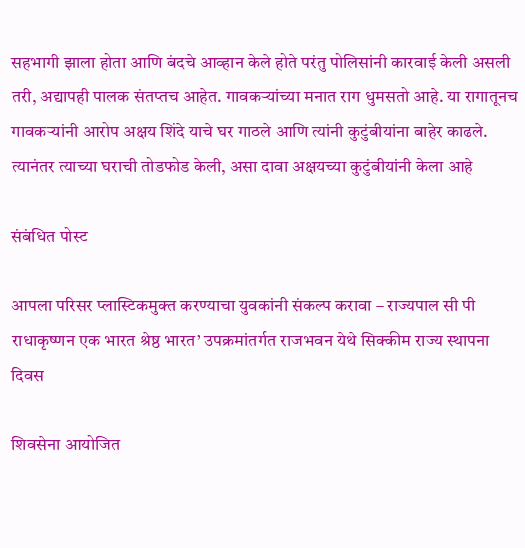सहभागी झाला होता आणि बंदचे आव्हान केले होते परंतु पोलिसांनी कारवाई केली असली तरी, अद्यापही पालक संतप्तच आहेत. गावकऱ्यांच्या मनात राग धुमसतो आहे. या रागातूनच गावकऱ्यांनी आरोप अक्षय शिंदे याचे घर गाठले आणि त्यांनी कुटुंबीयांना बाहेर काढले. त्यानंतर त्याच्या घराची तोडफोड केली, असा दावा अक्षयच्या कुटुंबीयांनी केला आहे

संबंधित पोस्ट

आपला परिसर प्लास्टिकमुक्त करण्याचा युवकांनी संकल्प करावा – राज्यपाल सी पी राधाकृष्णन एक भारत श्रेष्ठ भारत’ उपक्रमांतर्गत राजभवन येथे सिक्कीम राज्य स्थापना दिवस

शिवसेना आयोजित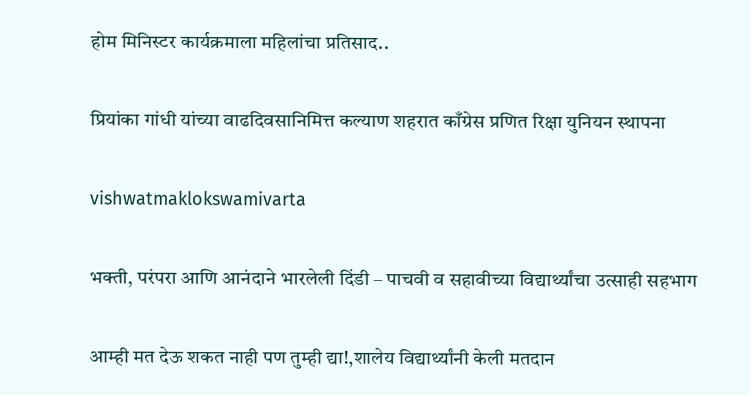होम मिनिस्टर कार्यक्रमाला महिलांचा प्रतिसाद..

प्रियांका गांधी यांच्या वाढदिवसानिमित्त कल्याण शहरात काँग्रेस प्रणित रिक्षा युनियन स्थापना

vishwatmaklokswamivarta

भक्ती, परंपरा आणि आनंदाने भारलेली दिंडी – पाचवी व सहावीच्या विद्यार्थ्यांचा उत्साही सहभाग

आम्ही मत देऊ शकत नाही पण तुम्ही द्या!,शालेय विद्यार्थ्यांनी केली मतदान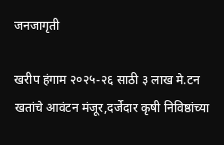जनजागृती

खरीप हंगाम २०२५-२६ साठी ३ लाख मे.टन खतांचे आवंटन मंजूर,दर्जेदार कृषी निविष्ठांच्या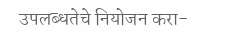उपलब्धतेचे नियोजन करा-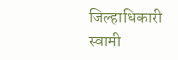जिल्हाधिकारी स्वामी